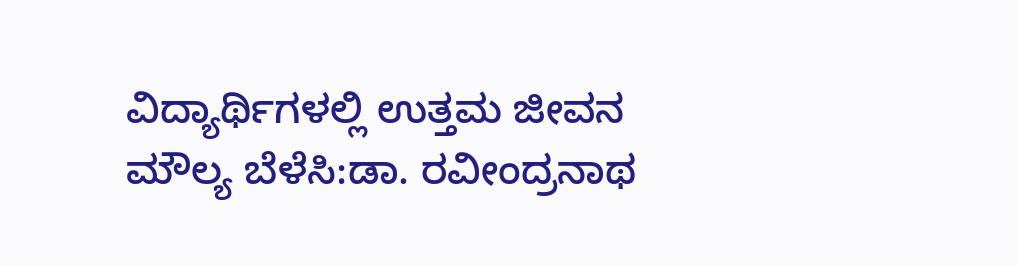ವಿದ್ಯಾರ್ಥಿಗಳಲ್ಲಿ ಉತ್ತಮ ಜೀವನ ಮೌಲ್ಯ ಬೆಳೆಸಿ:ಡಾ. ರವೀಂದ್ರನಾಥ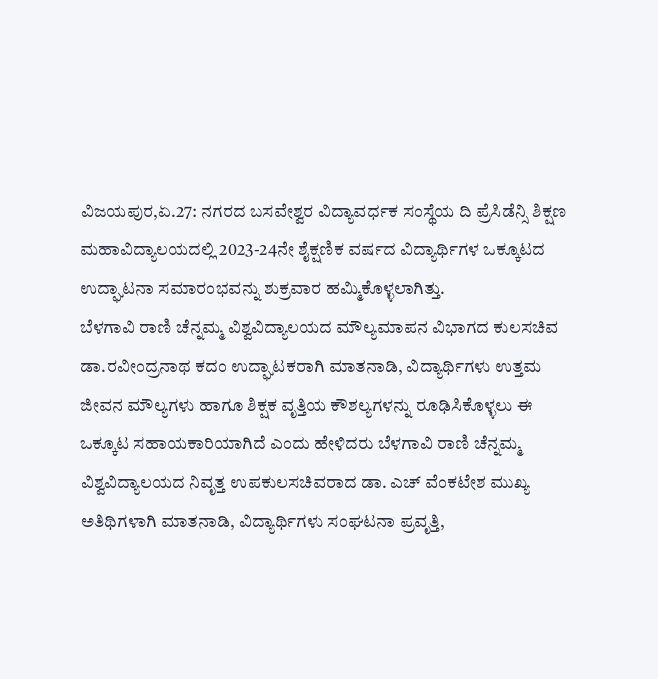ವಿಜಯಪುರ,ಏ.27: ನಗರದ ಬಸವೇಶ್ವರ ವಿದ್ಯಾವರ್ಧಕ ಸಂಸ್ಥೆಯ ದಿ ಪ್ರೆಸಿಡೆನ್ಸಿ ಶಿಕ್ಷಣ ಮಹಾವಿದ್ಯಾಲಯದಲ್ಲಿ 2023-24ನೇ ಶೈಕ್ಷಣಿಕ ವರ್ಷದ ವಿದ್ಯಾರ್ಥಿಗಳ ಒಕ್ಕೂಟದ ಉದ್ಘಾಟನಾ ಸಮಾರಂಭವನ್ನು ಶುಕ್ರವಾರ ಹಮ್ಮಿಕೊಳ್ಳಲಾಗಿತ್ತು.
ಬೆಳಗಾವಿ ರಾಣಿ ಚೆನ್ನಮ್ಮ ವಿಶ್ವವಿದ್ಯಾಲಯದ ಮೌಲ್ಯಮಾಪನ ವಿಭಾಗದ ಕುಲಸಚಿವ ಡಾ.ರವೀಂದ್ರನಾಥ ಕದಂ ಉದ್ಘಾಟಕರಾಗಿ ಮಾತನಾಡಿ, ವಿದ್ಯಾರ್ಥಿಗಳು ಉತ್ತಮ ಜೀವನ ಮೌಲ್ಯಗಳು ಹಾಗೂ ಶಿಕ್ಷಕ ವೃತ್ತಿಯ ಕೌಶಲ್ಯಗಳನ್ನು ರೂಢಿಸಿಕೊಳ್ಳಲು ಈ ಒಕ್ಕೂಟ ಸಹಾಯಕಾರಿಯಾಗಿದೆ ಎಂದು ಹೇಳಿದರು ಬೆಳಗಾವಿ ರಾಣಿ ಚೆನ್ನಮ್ಮ ವಿಶ್ವವಿದ್ಯಾಲಯದ ನಿವೃತ್ತ ಉಪಕುಲಸಚಿವರಾದ ಡಾ. ಎಚ್ ವೆಂಕಟೇಶ ಮುಖ್ಯ ಅತಿಥಿಗಳಾಗಿ ಮಾತನಾಡಿ, ವಿದ್ಯಾರ್ಥಿಗಳು ಸಂಘಟನಾ ಪ್ರವೃತ್ತಿ,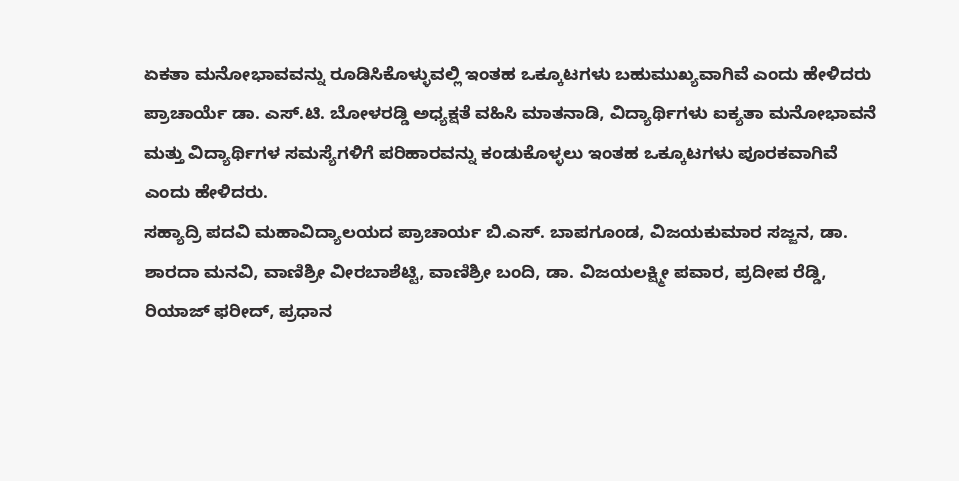ಏಕತಾ ಮನೋಭಾವವನ್ನು ರೂಡಿಸಿಕೊಳ್ಳುವಲ್ಲಿ ಇಂತಹ ಒಕ್ಕೂಟಗಳು ಬಹುಮುಖ್ಯವಾಗಿವೆ ಎಂದು ಹೇಳಿದರು
ಪ್ರಾಚಾರ್ಯೆ ಡಾ. ಎಸ್.ಟಿ. ಬೋಳರಡ್ಡಿ ಅಧ್ಯಕ್ಷತೆ ವಹಿಸಿ ಮಾತನಾಡಿ, ವಿದ್ಯಾರ್ಥಿಗಳು ಐಕ್ಯತಾ ಮನೋಭಾವನೆ ಮತ್ತು ವಿದ್ಯಾರ್ಥಿಗಳ ಸಮಸ್ಯೆಗಳಿಗೆ ಪರಿಹಾರವನ್ನು ಕಂಡುಕೊಳ್ಳಲು ಇಂತಹ ಒಕ್ಕೂಟಗಳು ಪೂರಕವಾಗಿವೆ ಎಂದು ಹೇಳಿದರು.
ಸಹ್ಯಾದ್ರಿ ಪದವಿ ಮಹಾವಿದ್ಯಾಲಯದ ಪ್ರಾಚಾರ್ಯ ಬಿ.ಎಸ್. ಬಾಪಗೂಂಡ, ವಿಜಯಕುಮಾರ ಸಜ್ಜನ, ಡಾ. ಶಾರದಾ ಮನವಿ, ವಾಣಿಶ್ರೀ ವೀರಬಾಶೆಟ್ಟಿ, ವಾಣಿಶ್ರೀ ಬಂದಿ, ಡಾ. ವಿಜಯಲಕ್ಷ್ಮೀ ಪವಾರ, ಪ್ರದೀಪ ರೆಡ್ಡಿ, ರಿಯಾಜ್ ಫರೀದ್, ಪ್ರಧಾನ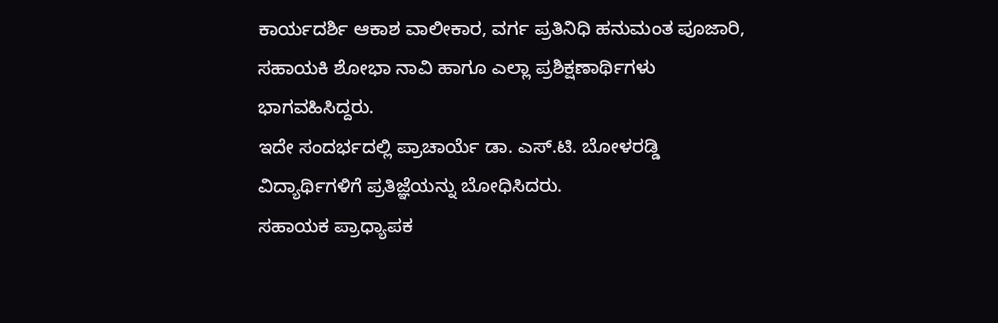ಕಾರ್ಯದರ್ಶಿ ಆಕಾಶ ವಾಲೀಕಾರ, ವರ್ಗ ಪ್ರತಿನಿಧಿ ಹನುಮಂತ ಪೂಜಾರಿ, ಸಹಾಯಕಿ ಶೋಭಾ ನಾವಿ ಹಾಗೂ ಎಲ್ಲಾ ಪ್ರಶಿಕ್ಷಣಾರ್ಥಿಗಳು ಭಾಗವಹಿಸಿದ್ದರು.
ಇದೇ ಸಂದರ್ಭದಲ್ಲಿ ಪ್ರಾಚಾರ್ಯೆ ಡಾ. ಎಸ್.ಟಿ. ಬೋಳರಡ್ಡಿ ವಿದ್ಯಾರ್ಥಿಗಳಿಗೆ ಪ್ರತಿಜ್ಞೆಯನ್ನು ಬೋಧಿಸಿದರು.
ಸಹಾಯಕ ಪ್ರಾಧ್ಯಾಪಕ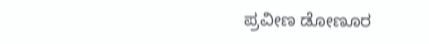ಪ್ರವೀಣ ಡೋಣೂರ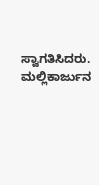ಸ್ವಾಗತಿಸಿದರು. ಮಲ್ಲಿಕಾರ್ಜುನ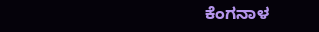ಕೆಂಗನಾಳ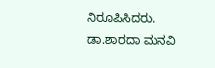ನಿರೂಪಿಸಿದರು. ಡಾ.ಶಾರದಾ ಮನವಿ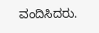ವಂದಿಸಿದರು.